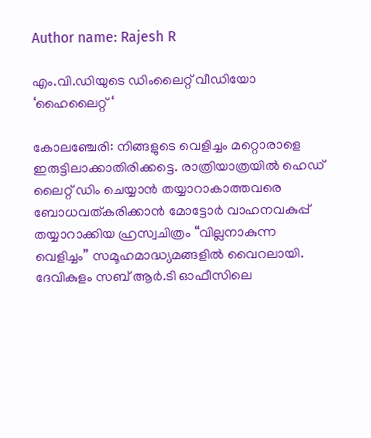Author name: Rajesh R

എം.വി.ഡിയുടെ ഡിംലൈറ്റ് വീഡിയോ ‘ഹൈലൈറ്റ് ‘

കോലഞ്ചേരി: നിങ്ങളുടെ വെളിച്ചം മറ്റൊരാളെ ഇരുട്ടിലാക്കാതിരിക്കട്ടെ. രാത്രിയാത്രയിൽ ഹെഡ് ലൈറ്റ് ഡിം ചെയ്യാൻ തയ്യാറാകാത്തവരെ ബോധവത്കരിക്കാൻ മോട്ടോർ വാഹനവകുപ്പ് തയ്യാറാക്കിയ ഹ്രസ്വചിത്രം “വില്ലനാകുന്ന വെളിച്ചം” സമൂഹമാദ്ധ്യമങ്ങളിൽ വൈറലായി. ദേവികുളം സബ് ആർ.ടി ഓഫീസിലെ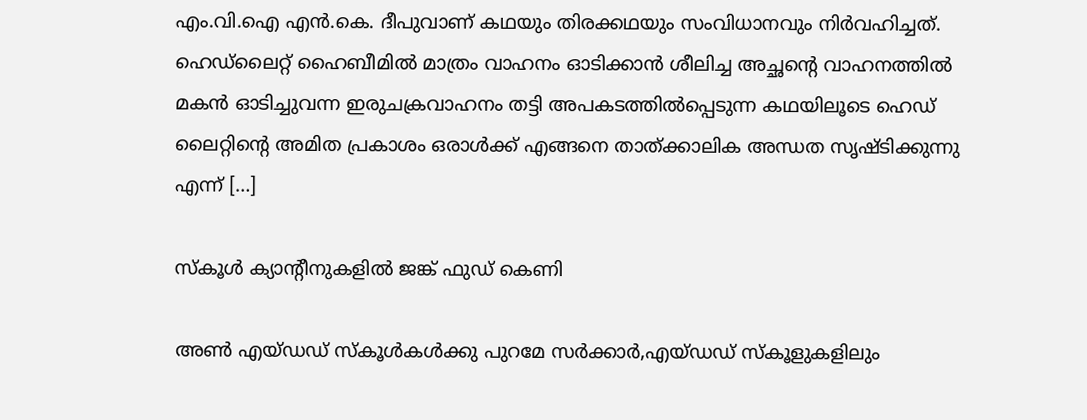എം.വി.ഐ എൻ.കെ. ദീപുവാണ് കഥയും തിരക്കഥയും സംവിധാനവും നിർവഹിച്ചത്. ഹെഡ്ലൈറ്റ് ഹൈബീമിൽ മാത്രം വാഹനം ഓടിക്കാൻ ശീലിച്ച അച്ഛന്റെ വാഹനത്തിൽ മകൻ ഓടിച്ചുവന്ന ഇരുചക്രവാഹനം തട്ടി അപകടത്തിൽപ്പെടുന്ന കഥയിലൂടെ ഹെഡ് ലൈറ്റിന്റെ അമിത പ്രകാശം ഒരാൾക്ക് എങ്ങനെ താത്ക്കാലിക അന്ധത സൃഷ്ടിക്കുന്നു എന്ന് […]

സ്കൂൾ ക്യാന്റീനുകളിൽ ജങ്ക് ഫുഡ് കെണി

അൺ എയ്ഡഡ് സ്കൂൾകൾക്കു പുറമേ സർക്കാർ,എയ്ഡഡ് സ്കൂളുകളിലും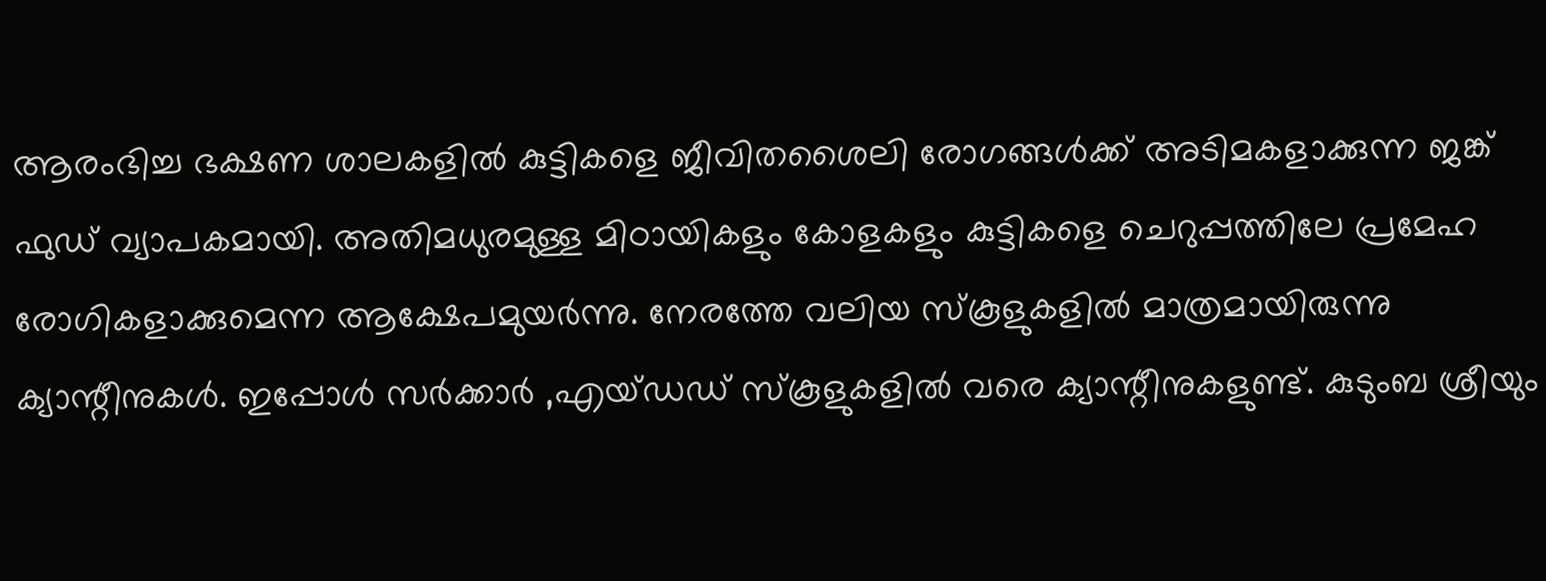ആരംഭിച്ച ഭക്ഷണ ശാലകളിൽ കുട്ടികളെ ജീവിതശൈലി രോഗങ്ങൾക്ക് അടിമകളാക്കുന്ന ജങ്ക് ഫുഡ് വ്യാപകമായി. അതിമധുരമുള്ള മിഠായികളും കോളകളും കുട്ടികളെ ചെറുപ്പത്തിലേ പ്രമേഹ രോഗികളാക്കുമെന്ന ആക്ഷേപമുയർന്നു. നേരത്തേ വലിയ സ്കൂളുകളിൽ മാത്രമായിരുന്നു ക്യാന്റീനുകൾ. ഇപ്പോൾ സർക്കാർ ,എയ്ഡഡ് സ്കൂളുകളിൽ വരെ ക്യാന്റീനുകളുണ്ട്. കുടുംബ ശ്രീയും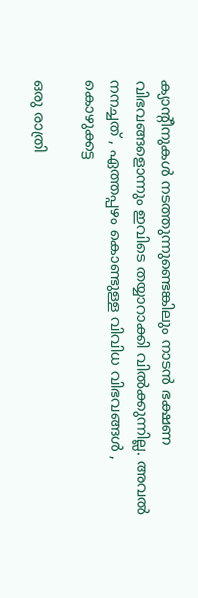ക്യാന്റീനുകൾ നടത്തുന്നുണ്ടെങ്കിലും നാടൻ ഭക്ഷണ വിഭവങ്ങളൊന്നും ഇവിടെ തയ്യാറാക്കി വിൽക്കുന്നില്ല. അവൽ നനച്ചത് , ഏത്തപ്പഴം കൊണ്ടുള്ള വിവിധ വിഭവങ്ങൾ , കൊഴുക്കട്ട

ഒരു രാത്രി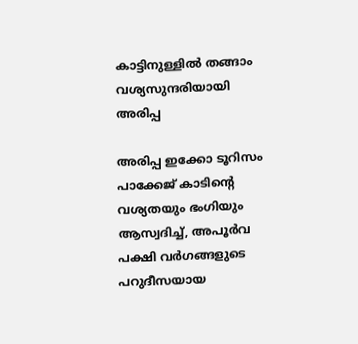കാട്ടിനുള്ളിൽ തങ്ങാം വശ്യസുന്ദരിയായി അരിപ്പ

അരിപ്പ ഇക്കോ ടൂറിസം പാക്കേജ് കാടിന്റെ വശ്യതയും ഭംഗിയും ആസ്വദിച്ച്, അപൂർവ പക്ഷി വർഗങ്ങളുടെ പറുദീസയായ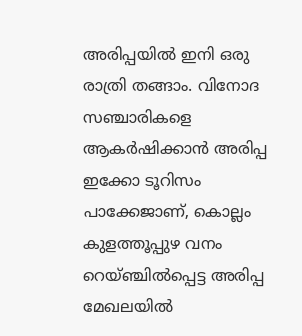അരിപ്പയിൽ ഇനി ഒരു രാത്രി തങ്ങാം. വിനോദ സഞ്ചാരികളെ ആകർഷിക്കാൻ അരിപ്പ ഇക്കോ ടൂറിസം പാക്കേജാണ്, കൊല്ലം കുളത്തൂപ്പുഴ വനം റെയ്ഞ്ചിൽപ്പെട്ട അരിപ്പ മേഖലയിൽ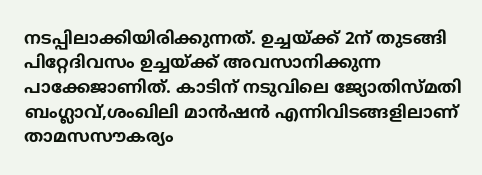നടപ്പിലാക്കിയിരിക്കുന്നത്. ഉച്ചയ്ക്ക് 2ന് തുടങ്ങി പിറ്റേദിവസം ഉച്ചയ്ക്ക് അവസാനിക്കുന്ന പാക്കേജാണിത്. കാടിന് നടുവിലെ ജ്യോതിസ്മതി ബംഗ്ലാവ്,ശംഖിലി മാൻഷൻ എന്നിവിടങ്ങളിലാണ് താമസസൗകര്യം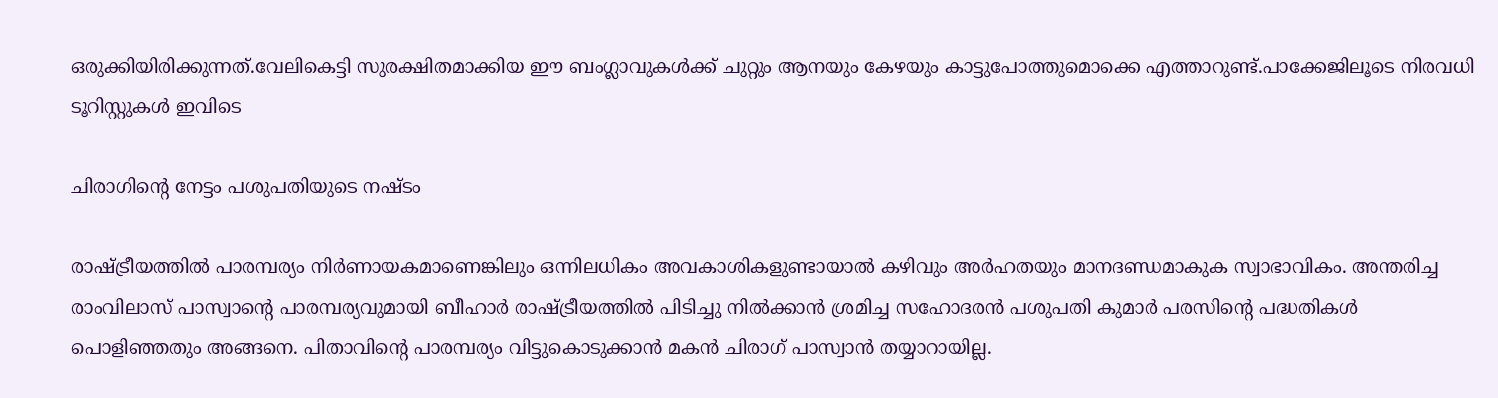ഒരുക്കിയിരിക്കുന്നത്.വേലികെട്ടി സുരക്ഷിതമാക്കിയ ഈ ബംഗ്ലാവുകൾക്ക് ചുറ്റും ആനയും കേഴയും കാട്ടുപോത്തുമൊക്കെ എത്താറുണ്ട്.പാക്കേജിലൂടെ നിരവധി ടൂറിസ്റ്റുകൾ ഇവിടെ

ചിരാഗിന്റെ നേട്ടം പശുപതിയുടെ നഷ്ടം

രാഷ്‌ട്രീയത്തിൽ പാരമ്പര്യം നിർണായകമാണെങ്കിലും ഒന്നിലധികം അവകാശികളുണ്ടായാൽ കഴിവും അർഹതയും മാനദണ്ഡമാകുക സ്വാഭാവികം. അന്തരിച്ച രാംവിലാസ് പാസ്വാന്റെ പാരമ്പര്യവുമായി ബീഹാർ രാഷ്‌ട്രീയത്തിൽ പിടിച്ചു നിൽക്കാൻ ശ്രമിച്ച സഹോദരൻ പശുപതി കുമാർ പരസിന്റെ പദ്ധതികൾ പൊളിഞ്ഞതും അങ്ങനെ. പിതാവിന്റെ പാരമ്പര്യം വിട്ടുകൊടുക്കാൻ മകൻ ചിരാഗ് പാസ്വാൻ തയ്യാറായില്ല.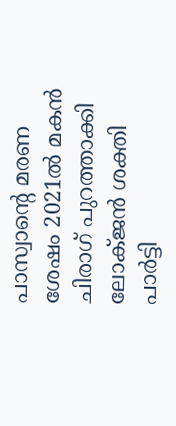പാസ്വാന്റെ മരണ ശേഷം 2021ൽ മകൻ ചിരാഗ് പുറത്താക്കി ലോക്‌ജൻ ശക്തി പാർട്ടി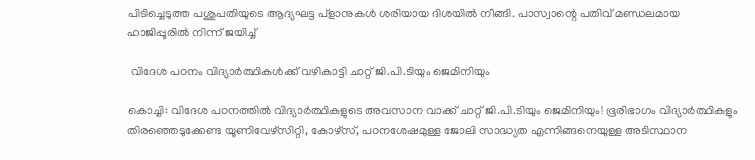പിടിച്ചെടുത്ത പശുപതിയുടെ ആദ്യഘട്ട പ്ളാനുകൾ ശരിയായ ദിശയിൽ നീങ്ങി. പാസ്വാന്റെ പതിവ് മണ്ഡലമായ ഹാജിപ്പൂരിൽ നിന്ന് ജയിച്ച്

 വിദേശ പഠനം വിദ്യാർത്ഥികൾക്ക് വഴികാട്ടി ചാറ്റ് ജി.പി.ടിയും ജെമിനിയും

കൊച്ചി: വിദേശ പഠനത്തിൽ വിദ്യാർത്ഥികളുടെ അവസാന വാക്ക് ചാറ്റ് ജി.പി.ടിയും ജെമിനിയും! ഭൂരിഭാഗം വിദ്യാർത്ഥികളും തിരഞ്ഞെടുക്കേണ്ട യൂണിവേഴ്സിറ്റി, കോഴ്സ്, പഠനശേഷമുള്ള ജോലി സാദ്ധ്യത എന്നിങ്ങനെയുള്ള അടിസ്ഥാന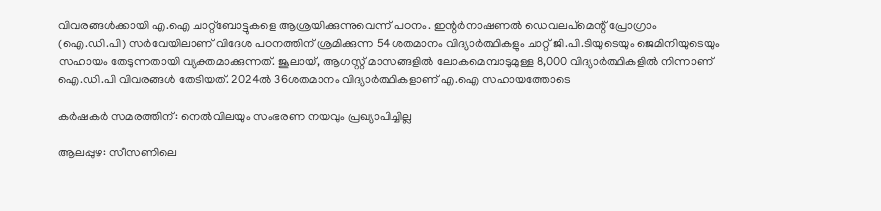വിവരങ്ങൾക്കായി എ.ഐ ചാറ്റ്ബോട്ടുകളെ ആശ്രയിക്കുന്നുവെന്ന് പഠനം. ഇന്റർനാഷണൽ ഡെവലപ്മെന്റ് പ്രോഗ്രാം (ഐ.ഡി.പി) സർവേയിലാണ് വിദേശ പഠനത്തിന് ശ്രമിക്കുന്ന 54ശതമാനം വിദ്യാർത്ഥികളും ചാറ്റ് ജി.പി.ടിയുടെയും ജെമിനിയുടെയും സഹായം തേടുന്നതായി വ്യക്തമാക്കുന്നത്. ജൂലായ്, ആഗസ്റ്റ് മാസങ്ങളിൽ ലോകമെമ്പാടുമുള്ള 8,000 വിദ്യാർത്ഥികളിൽ നിന്നാണ് ഐ.ഡി.പി വിവരങ്ങൾ തേടിയത്. 2024ൽ 36ശതമാനം വിദ്യാർത്ഥികളാണ് എ.ഐ സഹായത്തോടെ

കർഷകർ സമരത്തിന്: നെൽവിലയും സംഭരണ നയവും പ്രഖ്യാപിച്ചില്ല

ആലപ്പുഴ: സീസണിലെ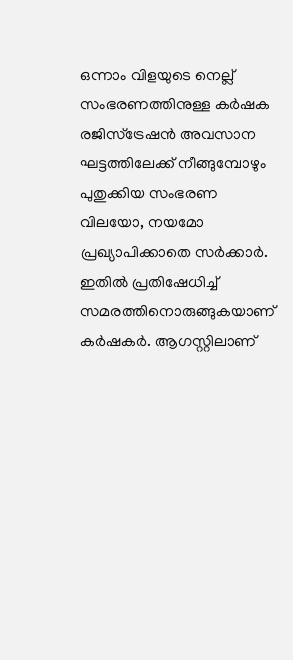ഒന്നാം വിളയുടെ നെല്ല് സംഭരണത്തിനുള്ള കർഷക രജിസ്ട്രേഷൻ അവസാന ഘട്ടത്തിലേക്ക് നീങ്ങുമ്പോഴും പുതുക്കിയ സംഭരണ വിലയോ, നയമോ പ്രഖ്യാപിക്കാതെ സർക്കാർ. ഇതിൽ പ്രതിഷേധിച്ച് സമരത്തിനൊരുങ്ങുകയാണ് കർഷകർ. ആഗസ്റ്റിലാണ്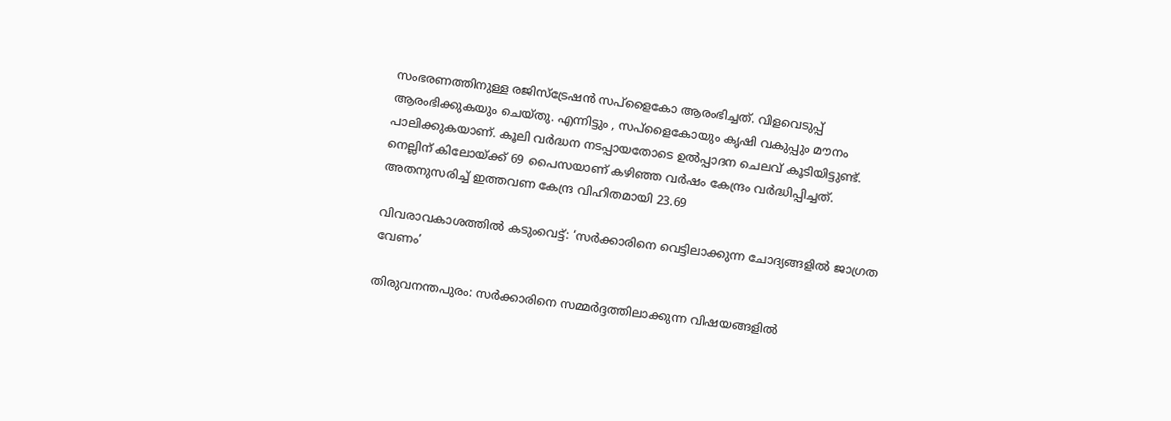സംഭരണത്തിനുള്ള രജിസ്ട്രേഷൻ സപ്ളൈകോ ആരംഭിച്ചത്. വിളവെടുപ്പ് ആരംഭിക്കുകയും ചെയ്തു. എന്നിട്ടും , സപ്ളൈകോയും കൃഷി വകുപ്പും മൗനം പാലിക്കുകയാണ്. കൂലി വർദ്ധന നടപ്പായതോടെ ഉൽപ്പാദന ചെലവ് കൂടിയിട്ടുണ്ട്. നെല്ലിന് കിലോയ്ക്ക് 69 പൈസയാണ് കഴിഞ്ഞ വർഷം കേന്ദ്രം വർദ്ധിപ്പിച്ചത്. അതനുസരിച്ച് ഇത്തവണ കേന്ദ്ര വിഹിതമായി 23.69

വിവരാവകാശത്തിൽ കടുംവെട്ട്: ‘സർക്കാരിനെ വെട്ടിലാക്കുന്ന ചോദ്യങ്ങളിൽ ജാഗ്രത വേണം’

തിരുവനന്തപുരം: സർക്കാരിനെ സമ്മർദ്ദത്തിലാക്കുന്ന വിഷയങ്ങളിൽ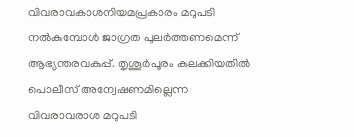വിവരാവകാശനിയമപ്രകാരം മറുപടി നൽകുമ്പോൾ ജാഗ്രത പുലർത്തണമെന്ന് ആഭ്യന്തരവകുപ്പ്. തൃശൂർപൂരം കലക്കിയതിൽ പൊലീസ് അന്വേഷണമില്ലെന്ന വിവരാവരാശ മറുപടി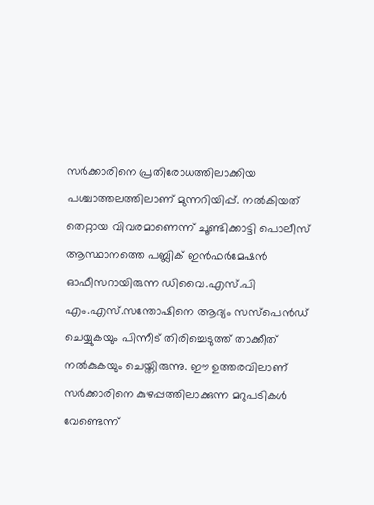സർക്കാരിനെ പ്രതിരോധത്തിലാക്കിയ പശ്ചാത്തലത്തിലാണ് മുന്നറിയിപ്പ്. നൽകിയത് തെറ്റായ വിവരമാണെന്ന് ചൂണ്ടിക്കാട്ടി പൊലീസ് ആസ്ഥാനത്തെ പബ്ലിക് ഇൻഫർമേഷൻ ഓഫീസറായിരുന്ന ഡിവൈ.എസ്.പി എം.എസ്.സന്തോഷിനെ ആദ്യം സസ്പെൻഡ് ചെയ്യുകയും പിന്നീട് തിരിച്ചെടുത്ത് താക്കീത് നൽകുകയും ചെയ്തിരുന്നു. ഈ ഉത്തരവിലാണ് സർക്കാരിനെ കുഴപ്പത്തിലാക്കുന്ന മറുപടികൾ വേണ്ടെന്ന്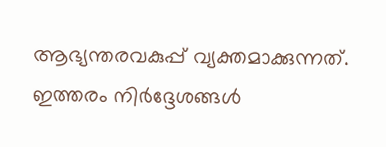ആഭ്യന്തരവകുപ്പ് വ്യക്തമാക്കുന്നത്. ഇത്തരം നിർദ്ദേശങ്ങൾ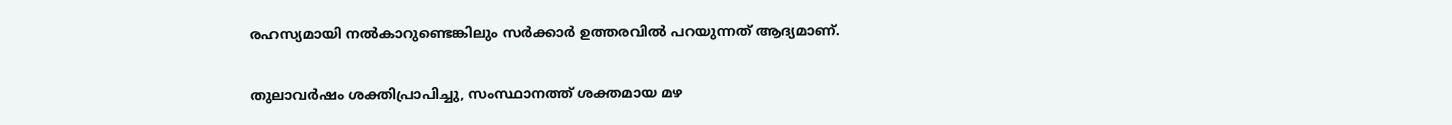രഹസ്യമായി നൽകാറുണ്ടെങ്കിലും സർക്കാർ ഉത്തരവിൽ പറയുന്നത് ആദ്യമാണ്.

തുലാവർഷം ശക്തിപ്രാപിച്ചു, സംസ്ഥാനത്ത് ശക്തമായ മഴ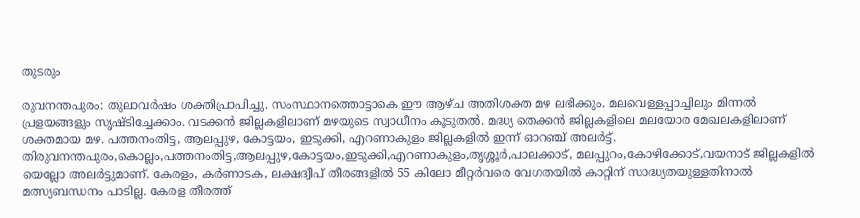തുടരും

രുവനന്തപുരം: തുലാവർഷം ശക്തിപ്രാപിച്ചു. സംസ്ഥാനത്തൊട്ടാകെ ഈ ആഴ്ച അതിശക്ത മഴ ലഭിക്കും. മലവെള്ളപ്പാച്ചിലും മിന്നൽ പ്രളയങ്ങളും സൃഷ്ടിച്ചേക്കാം. വടക്കൻ ജില്ലകളിലാണ് മഴയുടെ സ്വാധീനം കൂടുതൽ. മദ്ധ്യ തെക്കൻ ജില്ലകളിലെ മലയോര മേഖലകളിലാണ് ശക്തമായ മഴ. പത്തനംതിട്ട, ആലപ്പുഴ, കോട്ടയം, ഇടുക്കി, എറണാകുളം ജില്ലകളിൽ ഇന്ന് ഓറഞ്ച് അലർട്ട്. തിരുവനന്തപുരം,കൊല്ലം,പത്തനംതിട്ട,ആലപ്പുഴ,കോട്ടയം,ഇടുക്കി,എറണാകുളം,തൃശ്ശൂർ,പാലക്കാട്, മലപ്പുറം,കോഴിക്കോട്,വയനാട് ജില്ലകളിൽ യെല്ലോ അലർട്ടുമാണ്. കേരളം, കർണാടക, ലക്ഷദ്വീപ് തീരങ്ങളിൽ 55 കിലോ മീറ്റർവരെ വേഗതയിൽ കാറ്റിന് സാദ്ധ്യതയുള്ളതിനാൽ മത്സ്യബന്ധനം പാടില്ല. കേരള തീരത്ത്‌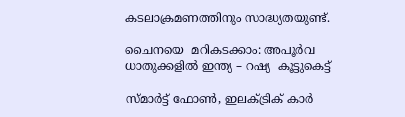കടലാക്രമണത്തിനും സാദ്ധ്യതയുണ്ട്.

ചൈനയെ  മറികടക്കാം: അപൂർവ  ധാതുക്കളിൽ ഇന്ത്യ – റഷ്യ  കൂട്ടുകെട്ട്

സ്മാർട്ട് ഫോൺ, ഇലക്ട്രിക് കാർ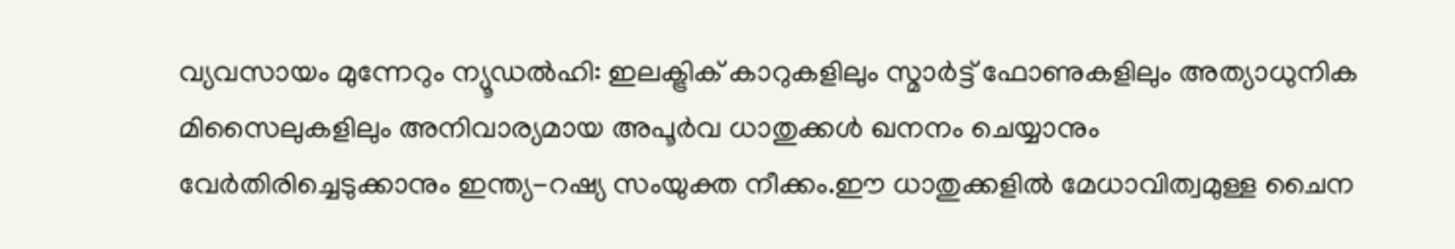വ്യവസായം മുന്നേറും ന്യൂഡൽഹി: ഇലക്ട്രിക് കാറുകളിലും സ്മാർട്ട് ഫോണുകളിലും അത്യാധുനിക മിസൈലുകളിലും അനിവാര്യമായ അപൂർവ ധാതുക്കൾ ഖനനം ചെയ്യാനും വേർതിരിച്ചെടുക്കാനും ഇന്ത്യ-റഷ്യ സംയുക്ത നീക്കം.ഈ ധാതുക്കളിൽ മേധാവിത്വമുള്ള ചൈന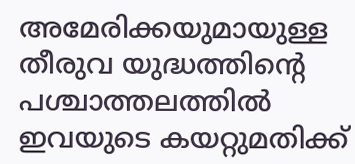അമേരിക്കയുമായുള്ള തീരുവ യുദ്ധത്തിന്റെ പശ്ചാത്തലത്തിൽ ഇവയുടെ കയറ്റുമതിക്ക്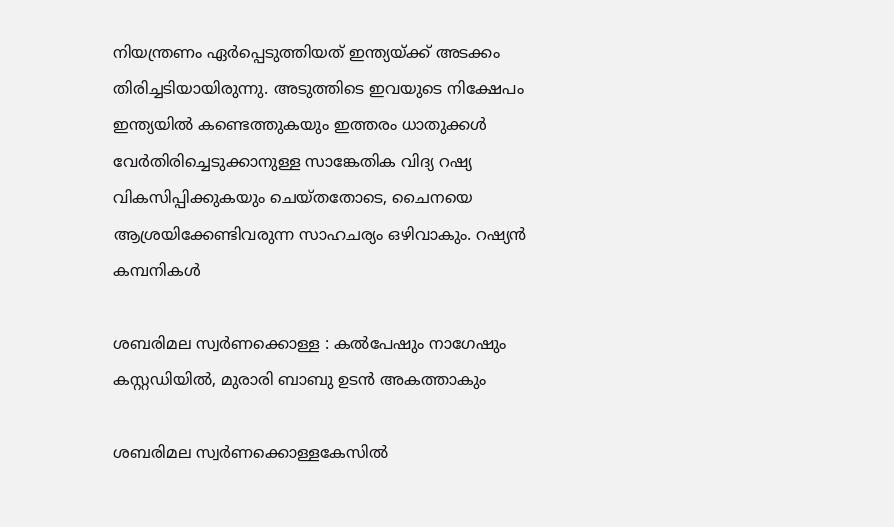നിയന്ത്രണം ഏർപ്പെടുത്തിയത് ഇന്ത്യയ്ക്ക് അടക്കം തിരിച്ചടിയായിരുന്നു. അടുത്തിടെ ഇവയുടെ നിക്ഷേപം ഇന്ത്യയിൽ കണ്ടെത്തുകയും ഇത്തരം ധാതുക്കൾ വേർതിരിച്ചെടുക്കാനുള്ള സാങ്കേതിക വിദ്യ റഷ്യ വികസിപ്പിക്കുകയും ചെയ്തതോടെ, ചൈനയെ ആശ്രയിക്കേണ്ടിവരുന്ന സാഹചര്യം ഒഴിവാകും. റഷ്യൻ കമ്പനികൾ

ശബരിമല സ്വർണക്കൊള്ള : കൽപേഷും നാഗേഷും കസ്റ്റഡിയിൽ, മുരാരി ബാബു ഉടൻ അകത്താകും

ശബരിമല സ്വർണക്കൊള്ളകേസിൽ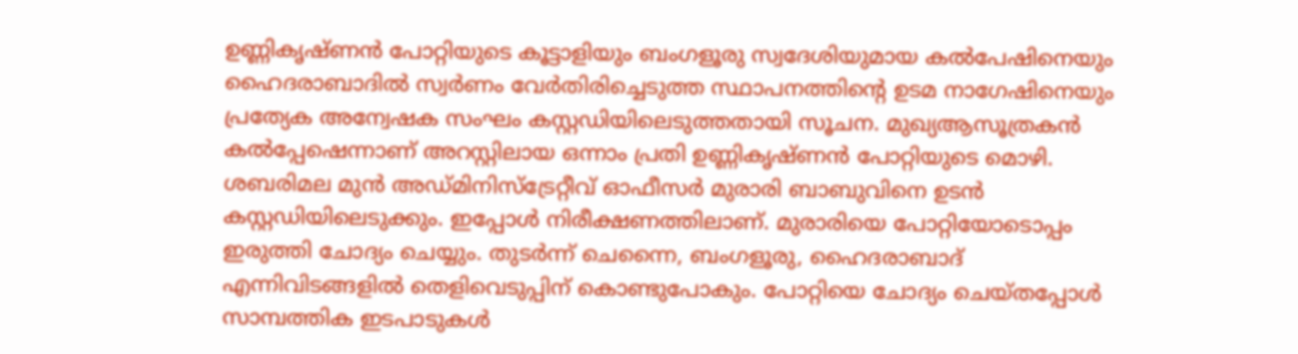ഉണ്ണികൃഷ്ണൻ പോറ്റിയുടെ കൂട്ടാളിയും ബംഗളൂരു സ്വദേശിയുമായ കൽപേഷിനെയും ഹൈദരാബാദിൽ സ്വർണം വേർതിരിച്ചെടുത്ത സ്ഥാപനത്തിന്റെ ഉടമ നാഗേഷിനെയും പ്രത്യേക അന്വേഷക സംഘം കസ്റ്റഡിയിലെടുത്തതായി സൂചന. മുഖ്യആസൂത്രകൻ കൽപ്പേഷെന്നാണ് അറസ്റ്റിലായ ഒന്നാം പ്രതി ഉണ്ണികൃഷ്ണൻ പോറ്റിയുടെ മൊഴി. ശബരിമല മുൻ അഡ്മിനിസ്ട്രേറ്റീവ് ഓഫീസർ മുരാരി ബാബുവിനെ ഉടൻ കസ്റ്റഡിയിലെടുക്കും. ഇപ്പോൾ നിരീക്ഷണത്തിലാണ്. മുരാരിയെ പോറ്റിയോടൊപ്പം ഇരുത്തി ചോദ്യം ചെയ്യും. തുടർന്ന് ചെന്നൈ, ബംഗളൂരു, ഹൈദരാബാദ് എന്നിവിടങ്ങളിൽ തെളിവെടുപ്പിന് കൊണ്ടുപോകും. പോറ്റിയെ ചോദ്യം ചെയ്തപ്പോൾ സാമ്പത്തിക ഇടപാടുകൾ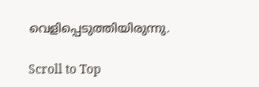വെളിപ്പെടുത്തിയിരുന്നു.

Scroll to Top